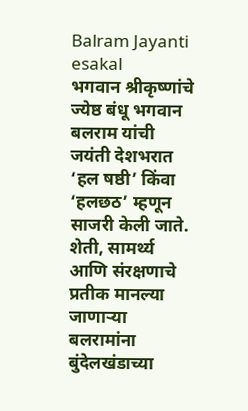Balram Jayanti
esakal
भगवान श्रीकृष्णांचे ज्येष्ठ बंधू भगवान बलराम यांची जयंती देशभरात ‘हल षष्ठी’ किंवा ‘हलछठ’ म्हणून साजरी केली जाते. शेती, सामर्थ्य आणि संरक्षणाचे प्रतीक मानल्या जाणाऱ्या बलरामांना बुंदेलखंडाच्या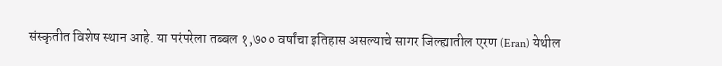संस्कृतीत विशेष स्थान आहे. या परंपरेला तब्बल १,७०० वर्षांचा इतिहास असल्याचे सागर जिल्ह्यातील एरण (Eran) येथील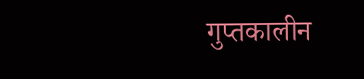गुप्तकालीन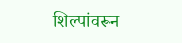शिल्पांवरून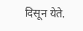दिसून येते.